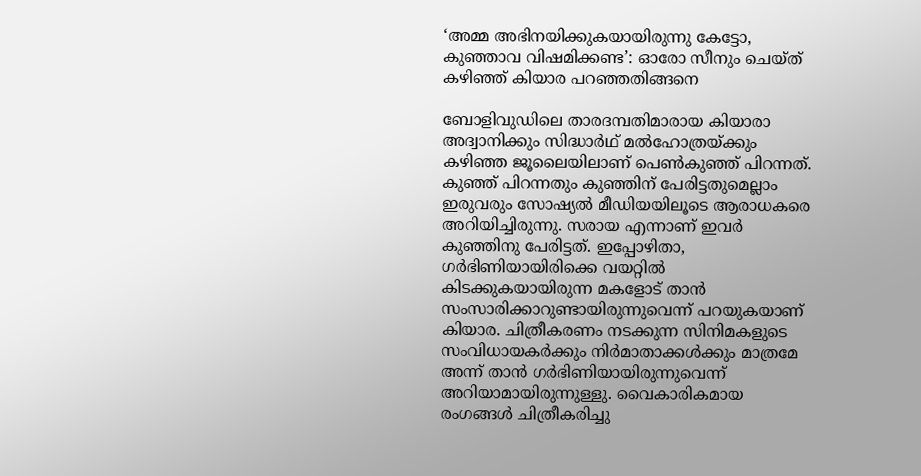‘അമ്മ അഭിനയിക്കുകയായിരുന്നു കേട്ടോ, കുഞ്ഞാവ വിഷമിക്കണ്ട’: ഓരോ സീനും ചെയ്ത് കഴിഞ്ഞ് കിയാര പറഞ്ഞതിങ്ങനെ

ബോളിവുഡിലെ താരദമ്പതിമാരായ കിയാരാ അദ്വാനിക്കും സിദ്ധാർഥ് മൽഹോത്രയ്ക്കും കഴിഞ്ഞ ജൂലൈയിലാണ് പെൺകുഞ്ഞ് പിറന്നത്. കുഞ്ഞ് പിറന്നതും കുഞ്ഞിന് പേരിട്ടതുമെല്ലാം ഇരുവരും സോഷ്യൽ മീഡിയയിലൂടെ ആരാധകരെ അറിയിച്ചിരുന്നു. സരായ എന്നാണ് ഇവർ കുഞ്ഞിനു പേരിട്ടത്. ഇപ്പോഴിതാ, ഗർഭിണിയായിരിക്കെ വയറ്റിൽ കിടക്കുകയായിരുന്ന മകളോട് താൻ സംസാരിക്കാറുണ്ടായിരുന്നുവെന്ന് പറയുകയാണ് കിയാര. ചിത്രീകരണം നടക്കുന്ന സിനിമകളുടെ സംവിധായകർക്കും നിർമാതാക്കൾക്കും മാത്രമേ അന്ന് താൻ ഗർഭിണിയായിരുന്നുവെന്ന് അറിയാമായിരുന്നുള്ളു. വൈകാരികമായ രംഗങ്ങൾ ചിത്രീകരിച്ചു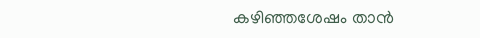കഴിഞ്ഞശേഷം താൻ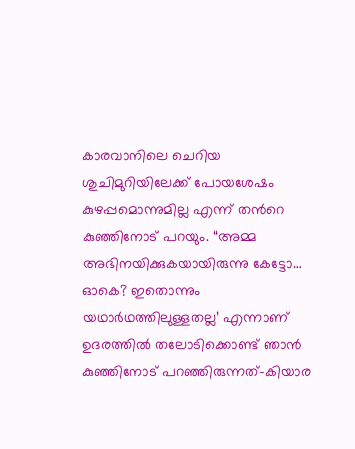കാരവാനിലെ ചെറിയ ശുചിമുറിയിലേക്ക് പോയശേഷം കുഴപ്പമൊന്നുമില്ല എന്ന് തന്‍റെ കുഞ്ഞിനോട് പറയും. “അമ്മ അഭിനയിക്കുകയായിരുന്നു കേട്ടോ… ഓകെ? ഇതൊന്നും യഥാർഥത്തിലുള്ളതല്ല’ എന്നാണ് ഉദരത്തിൽ തലോടിക്കൊണ്ട് ഞാൻ കുഞ്ഞിനോട് പറഞ്ഞിരുന്നത്-കിയാര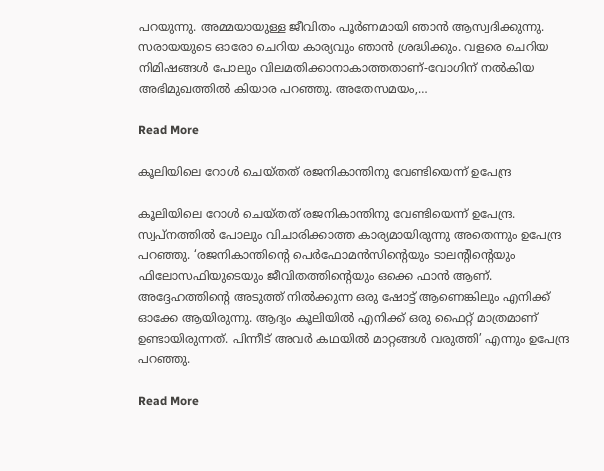പറയുന്നു. അമ്മയായുള്ള ജീവിതം പൂർണമായി ഞാൻ ആസ്വദിക്കുന്നു. സരായയുടെ ഓരോ ചെറിയ കാര്യവും ഞാൻ ശ്രദ്ധിക്കും. വളരെ ചെറിയ നിമിഷങ്ങൾ പോലും വിലമതിക്കാനാകാത്തതാണ്-വോഗിന് നൽകിയ അഭിമുഖത്തിൽ കിയാര പറഞ്ഞു. അതേസമയം,…

Read More

കൂലിയിലെ റോൾ ചെയ്തത് രജനികാന്തിനു വേണ്ടിയെന്ന് ഉപേന്ദ്ര

കൂലിയിലെ റോൾ ചെയ്തത് രജനികാന്തിനു വേണ്ടിയെന്ന് ഉപേന്ദ്ര. സ്വപ്നത്തിൽ പോലും വിചാരിക്കാത്ത കാര്യമായിരുന്നു അതെന്നും ഉപേന്ദ്ര പറഞ്ഞു. ‘രജനികാന്തിന്‍റെ പെർഫോമൻസിന്‍റെയും ടാലന്‍റിന്‍റെയും ഫിലോസഫിയുടെയും ജീവിതത്തിന്‍റെയും ഒക്കെ ഫാൻ ആണ്. അദ്ദേഹത്തിന്‍റെ അടുത്ത് നിൽക്കുന്ന ഒരു ഷോട്ട് ആണെങ്കിലും എനിക്ക് ഓക്കേ ആയിരുന്നു. ആദ്യം കൂലിയിൽ എനിക്ക് ഒരു ഫൈറ്റ് മാത്രമാണ് ഉണ്ടായിരുന്നത്. പിന്നീട് അവർ കഥയിൽ മാറ്റങ്ങൾ വരുത്തി’ എന്നും ഉപേന്ദ്ര പറഞ്ഞു.

Read More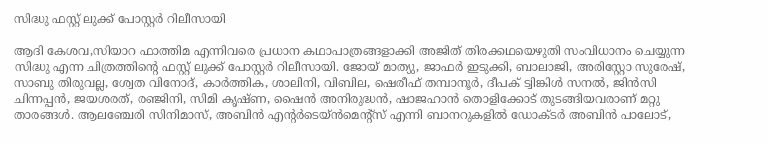സിദ്ധു ഫസ്റ്റ് ലുക്ക് പോസ്റ്റർ റിലീസായി

ആദി കേശവ,സിയാറ ഫാത്തിമ എന്നിവരെ പ്രധാന കഥാപാത്രങ്ങളാക്കി അജിത് തിരക്കഥയെഴുതി സംവിധാനം ചെയ്യുന്ന സിദ്ധു എന്ന ചിത്രത്തിന്‍റെ ഫസ്റ്റ് ലുക്ക് പോസ്റ്റർ റിലീസായി. ജോയ് മാത്യു, ജാഫർ ഇടുക്കി, ബാലാജി, അരിസ്റ്റോ സുരേഷ്, സാബു തിരുവല്ല, ശ്വേത വിനോദ്, കാർത്തിക, ശാലിനി, വിബില, ഷെരീഫ് തമ്പാനൂർ, ദീപക് ട്വിങ്കിൾ സനൽ, ജിൻസി ചിന്നപ്പൻ, ജയശരത്, രഞ്ജിനി, സിമി കൃഷ്ണ, ഷൈൻ അനിരുദ്ധൻ, ഷാജഹാൻ തൊളിക്കോട് തുടങ്ങിയവരാണ് മറ്റു താരങ്ങൾ. ആലഞ്ചേരി സിനിമാസ്, അബിൻ എന്‍റർടെയ്ൻമെന്‍റ്സ് എന്നി ബാനറുകളിൽ ഡോക്ടർ അബിൻ പാലോട്,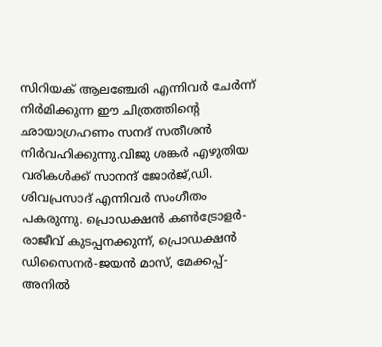സിറിയക് ആലഞ്ചേരി എന്നിവർ ചേർന്ന് നിർമിക്കുന്ന ഈ ചിത്രത്തിന്‍റെ ഛായാഗ്രഹണം സനദ് സതീശൻ നിർവഹിക്കുന്നു.വിജു ശങ്കർ എഴുതിയ വരികൾക്ക് സാനന്ദ് ജോർജ്,ഡി. ശിവപ്രസാദ് എന്നിവർ സംഗീതം പകരുന്നു. പ്രൊഡക്ഷൻ കൺട്രോളർ-രാജീവ് കുടപ്പനക്കുന്ന്, പ്രൊഡക്ഷൻ ഡിസൈനർ-ജയൻ മാസ്, മേക്കപ്പ്-അനിൽ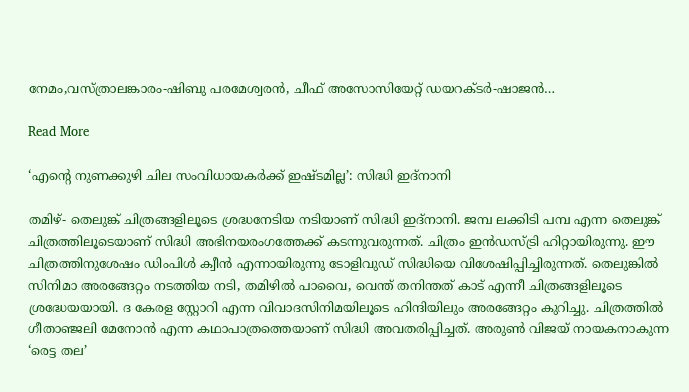നേമം,വസ്ത്രാലങ്കാരം-ഷിബു പരമേശ്വരൻ, ചീഫ് അസോസിയേറ്റ് ഡയറക്ടർ-ഷാജൻ…

Read More

‘എന്‍റെ നുണക്കുഴി ചില സംവിധായകർക്ക് ഇഷ്ടമില്ല’: സിദ്ധി ഇദ്‌നാനി

തമിഴ്- തെലുങ്ക് ചിത്രങ്ങളിലൂടെ ശ്രദ്ധനേടിയ നടിയാണ് സിദ്ധി ഇദ്‌നാനി. ജമ്പ ലക്കിടി പമ്പ എന്ന തെലുങ്ക് ചിത്രത്തിലൂടെയാണ് സിദ്ധി അഭിനയരംഗത്തേക്ക് കടന്നുവരുന്നത്. ചിത്രം ഇൻഡസ്ട്രി ഹിറ്റായിരുന്നു. ഈ ചിത്രത്തിനുശേഷം ഡിംപിൾ ക്വീൻ എന്നായിരുന്നു ടോളിവുഡ് സിദ്ധിയെ വിശേഷിപ്പിച്ചിരുന്നത്. തെലുങ്കിൽ സിനിമാ അരങ്ങേറ്റം നടത്തിയ നടി, തമിഴിൽ പാവൈ, വെന്ത് തനിന്തത് കാട് എന്നീ ചിത്രങ്ങളിലൂടെ ശ്രദ്ധേയയായി. ദ കേരള സ്റ്റോറി എന്ന വിവാദസിനിമയിലൂടെ ഹിന്ദിയിലും അരങ്ങേറ്റം കുറിച്ചു. ചിത്രത്തിൽ ഗീതാഞ്ജലി മേനോൻ എന്ന കഥാപാത്രത്തെയാണ് സിദ്ധി അവതരിപ്പിച്ചത്. അരുൺ വിജയ് നായകനാകുന്ന ‘രെട്ട തല’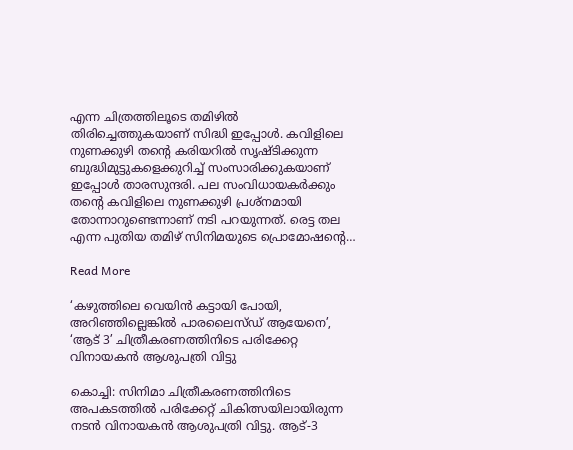എന്ന ചിത്രത്തിലൂടെ തമിഴിൽ തിരിച്ചെത്തുകയാണ് സിദ്ധി ഇപ്പോൾ. കവിളിലെ നുണക്കുഴി തന്‍റെ കരിയറിൽ സൃഷ്ടിക്കുന്ന ബുദ്ധിമുട്ടുകളെക്കുറിച്ച് സംസാരിക്കുകയാണ് ഇപ്പോൾ താരസുന്ദരി. പല സംവിധായകർക്കും തന്‍റെ കവിളിലെ നുണക്കുഴി പ്രശ്‌നമായി തോന്നാറുണ്ടെന്നാണ് നടി പറയുന്നത്. രെട്ട തല എന്ന പുതിയ തമിഴ് സിനിമയുടെ പ്രൊമോഷന്‍റെ…

Read More

‘കഴുത്തിലെ വെയിൻ കട്ടായി പോയി, അറിഞ്ഞില്ലെങ്കിൽ പാരലൈസ്ഡ് ആയേനെ’, ‘ആട് 3’ ചിത്രീകരണത്തിനിടെ പരിക്കേറ്റ വിനായകൻ ആശുപത്രി വിട്ടു

കൊച്ചി: സിനിമാ ചിത്രീകരണത്തിനിടെ അപകടത്തില്‍ പരിക്കേറ്റ് ചികിത്സയിലായിരുന്ന നടന്‍ വിനായകന്‍ ആശുപത്രി വിട്ടു. ആട്-3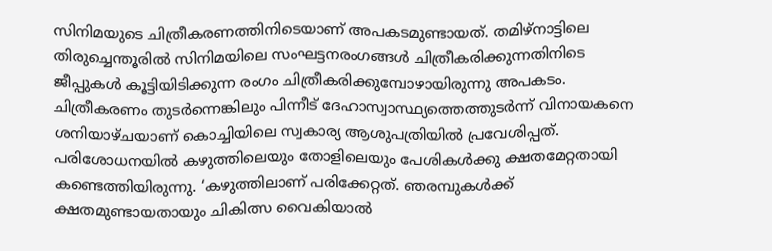സിനിമയുടെ ചിത്രീകരണത്തിനിടെയാണ് അപകടമുണ്ടായത്. തമിഴ്‌നാട്ടിലെ തിരുച്ചെന്തൂരില്‍ സിനിമയിലെ സംഘട്ടനരംഗങ്ങള്‍ ചിത്രീകരിക്കുന്നതിനിടെ ജീപ്പുകള്‍ കൂട്ടിയിടിക്കുന്ന രംഗം ചിത്രീകരിക്കുമ്പോഴായിരുന്നു അപകടം. ചിത്രീകരണം തുടര്‍ന്നെങ്കിലും പിന്നീട് ദേഹാസ്വാസ്ഥ്യത്തെത്തുടര്‍ന്ന് വിനായകനെ ശനിയാഴ്ചയാണ് കൊച്ചിയിലെ സ്വകാര്യ ആശുപത്രിയില്‍ പ്രവേശിപ്പത്. പരിശോധനയില്‍ കഴുത്തിലെയും തോളിലെയും പേശികള്‍ക്കു ക്ഷതമേറ്റതായി കണ്ടെത്തിയിരുന്നു. ‘കഴുത്തിലാണ് പരിക്കേറ്റത്. ഞരമ്പുകള്‍ക്ക് ക്ഷതമുണ്ടായതായും ചികിത്സ വൈകിയാല്‍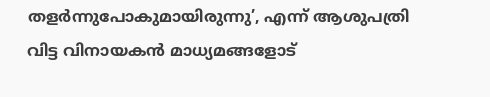തളര്‍ന്നുപോകുമായിരുന്നു’, എന്ന് ആശുപത്രി വിട്ട വിനായകന്‍ മാധ്യമങ്ങളോട്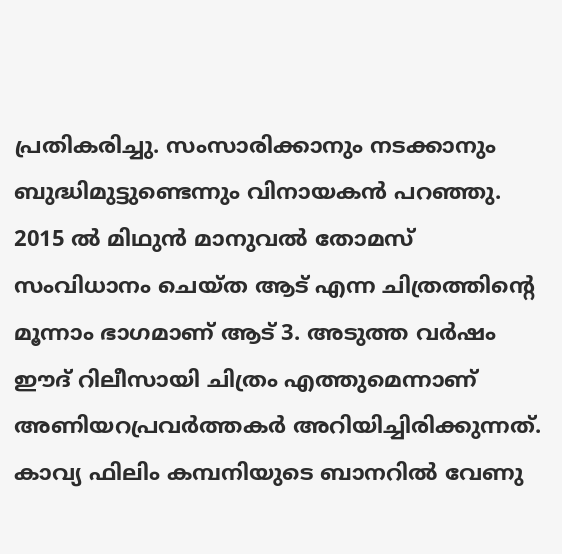പ്രതികരിച്ചു. സംസാരിക്കാനും നടക്കാനും ബുദ്ധിമുട്ടുണ്ടെന്നും വിനായകന്‍ പറഞ്ഞു. 2015 ല്‍ മിഥുന്‍ മാനുവല്‍ തോമസ് സംവിധാനം ചെയ്ത ആട് എന്ന ചിത്രത്തിന്‍റെ മൂന്നാം ഭാഗമാണ് ആട് 3. അടുത്ത വര്‍ഷം ഈദ് റിലീസായി ചിത്രം എത്തുമെന്നാണ് അണിയറപ്രവര്‍ത്തകര്‍ അറിയിച്ചിരിക്കുന്നത്. കാവ്യ ഫിലിം കമ്പനിയുടെ ബാനറില്‍ വേണു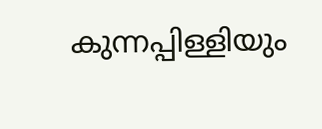കുന്നപ്പിള്ളിയും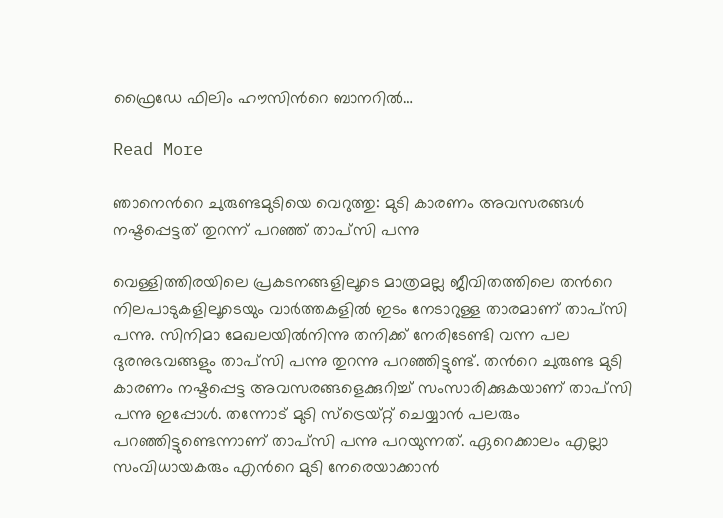ഫ്രൈഡേ ഫിലിം ഹൗസിന്‍റെ ബാനറില്‍…

Read More

ഞാനെന്‍റെ ചുരുണ്ടമുടിയെ വെറുത്തു: മുടി കാരണം അവസരങ്ങൾ നഷ്ടപ്പെട്ടത് തുറന്ന് പറഞ്ഞ് താപ്‌സി പന്നു

വെള്ളിത്തിരയിലെ പ്രകടനങ്ങളിലൂടെ മാത്രമല്ല ജീവിതത്തിലെ തന്‍റെ നിലപാടുകളിലൂടെയും വാര്‍ത്തകളില്‍ ഇടം നേടാറുള്ള താരമാണ് താപ്‌സി പന്നു. സിനിമാ മേഖലയില്‍നിന്നു തനിക്ക് നേരിടേണ്ടി വന്ന പല ദുരനുഭവങ്ങളും താപ്‌സി പന്നു തുറന്നു പറഞ്ഞിട്ടുണ്ട്. തന്‍റെ ചുരുണ്ട മുടി കാരണം നഷ്ടപ്പെട്ട അവസരങ്ങളെക്കുറിച്ച് സംസാരിക്കുകയാണ് താപ്‌സി പന്നു ഇപ്പോൾ. തന്നോട് മുടി സ്‌ട്രെയ്റ്റ് ചെയ്യാന്‍ പലരും പറഞ്ഞിട്ടുണ്ടെന്നാണ് താപ്‌സി പന്നു പറയുന്നത്. ഏറെക്കാലം എല്ലാ സംവിധായകരും എന്‍റെ മുടി നേരെയാക്കാന്‍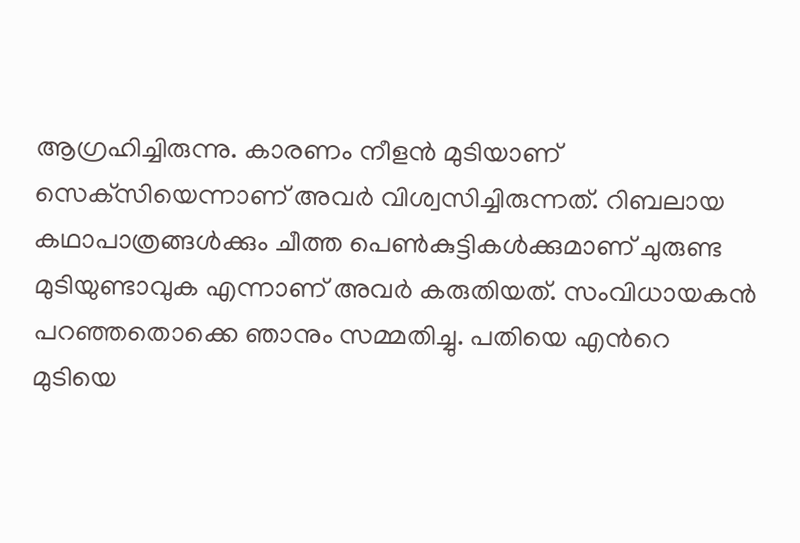ആഗ്രഹിച്ചിരുന്നു. കാരണം നീളന്‍ മുടിയാണ് സെക്‌സിയെന്നാണ് അവര്‍ വിശ്വസിച്ചിരുന്നത്. റിബലായ കഥാപാത്രങ്ങള്‍ക്കും ചീത്ത പെണ്‍കുട്ടികള്‍ക്കുമാണ് ചുരുണ്ട മുടിയുണ്ടാവുക എന്നാണ് അവര്‍ കരുതിയത്. സംവിധായകന്‍ പറഞ്ഞതൊക്കെ ഞാനും സമ്മതിച്ചു. പതിയെ എന്‍റെ മുടിയെ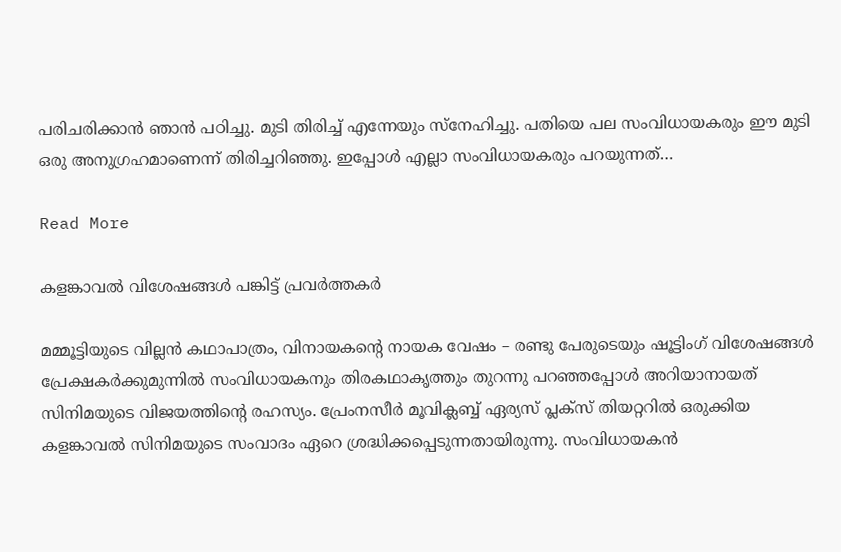പരിചരിക്കാന്‍ ഞാന്‍ പഠിച്ചു. മുടി തിരിച്ച് എന്നേയും സ്‌നേഹിച്ചു. പതിയെ പല സംവിധായകരും ഈ മുടി ഒരു അനുഗ്രഹമാണെന്ന് തിരിച്ചറിഞ്ഞു. ഇപ്പോള്‍ എല്ലാ സംവിധായകരും പറയുന്നത്…

Read More

കളങ്കാവൽ വിശേഷങ്ങൾ പങ്കിട്ട് പ്രവർത്തകർ

മമ്മൂട്ടിയുടെ വില്ലൻ കഥാപാത്രം, വിനായകന്‍റെ നായക വേഷം – രണ്ടു പേരുടെയും ഷൂട്ടിംഗ് വിശേഷങ്ങൾ പ്രേക്ഷകർക്കുമുന്നിൽ സംവിധായകനും തിരകഥാകൃത്തും തുറന്നു പറഞ്ഞപ്പോൾ അറിയാനായത് സിനിമയുടെ വിജയത്തിന്‍റെ രഹസ്യം. പ്രേംനസീർ മൂവിക്ലബ്ബ് ഏര്യസ് പ്ലക്സ് തിയറ്ററിൽ ഒരുക്കിയ കളങ്കാവൽ സിനിമയുടെ സംവാദം ഏറെ ശ്രദ്ധിക്കപ്പെടുന്നതായിരുന്നു. സംവിധായകൻ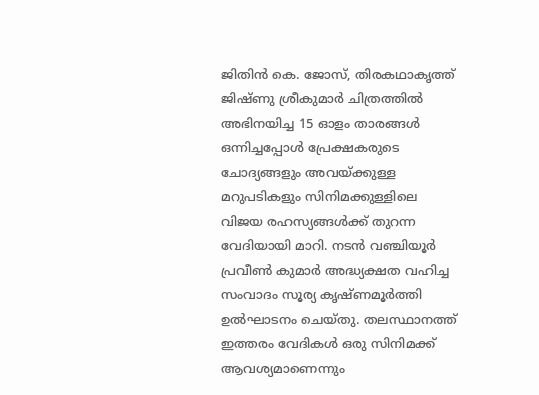ജിതിൻ കെ. ജോസ്, തിരകഥാകൃത്ത് ജിഷ്ണു ശ്രീകുമാർ ചിത്രത്തിൽ അഭിനയിച്ച 15 ഓളം താരങ്ങൾ ഒന്നിച്ചപ്പോൾ പ്രേക്ഷകരുടെ ചോദ്യങ്ങളും അവയ്ക്കുള്ള മറുപടികളും സിനിമക്കുള്ളിലെ വിജയ രഹസ്യങ്ങൾക്ക് തുറന്ന വേദിയായി മാറി. നടൻ വഞ്ചിയൂർ പ്രവീൺ കുമാർ അദ്ധ്യക്ഷത വഹിച്ച സംവാദം സൂര്യ കൃഷ്ണമൂർത്തി ഉൽഘാടനം ചെയ്തു. തലസ്ഥാനത്ത് ഇത്തരം വേദികൾ ഒരു സിനിമക്ക് ആവശ്യമാണെന്നും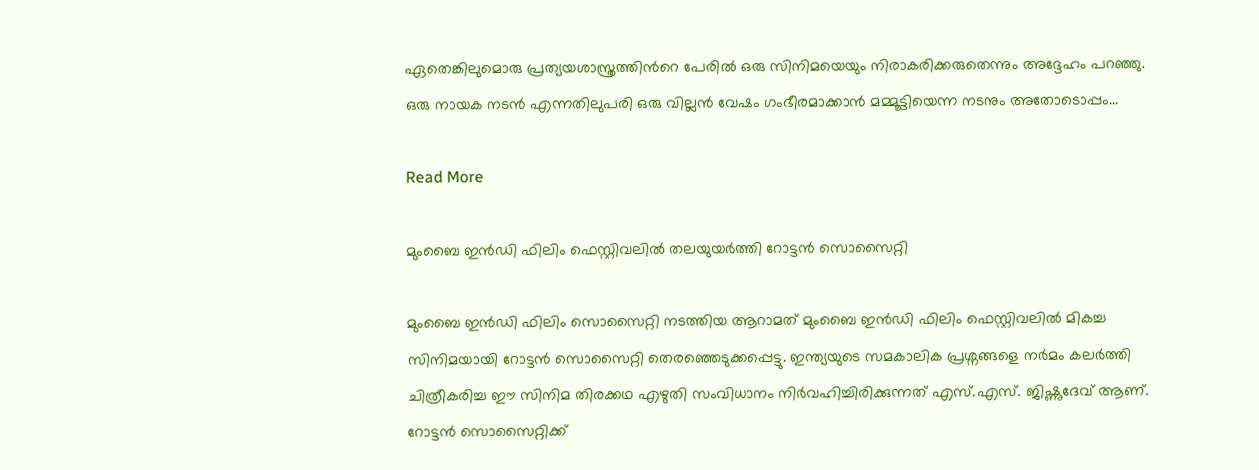ഏതെങ്കിലുമൊരു പ്രത്യയശാസ്ത്രത്തിന്‍റെ പേരിൽ ഒരു സിനിമയെയും നിരാകരിക്കരുതെന്നും അദ്ദേഹം പറഞ്ഞു. ഒരു നായക നടൻ എന്നതിലുപരി ഒരു വില്ലൻ വേഷം ഗംഭീരമാക്കാൻ മമ്മൂട്ടിയെന്ന നടനും അതോടൊപ്പം…

Read More

മുംബൈ ഇൻഡി ഫിലിം ഫെസ്റ്റിവലിൽ തലയുയർത്തി റോട്ടൻ സൊസൈറ്റി

മുംബൈ ഇൻഡി ഫിലിം സൊസൈറ്റി നടത്തിയ ആറാമത് മുംബൈ ഇൻഡി ഫിലിം ഫെസ്റ്റിവലിൽ മികച്ച സിനിമയായി റോട്ടൻ സൊസൈറ്റി തെരഞ്ഞെടുക്കപ്പെട്ടു. ഇന്ത്യയുടെ സമകാലിക പ്രശ്നങ്ങളെ നർമം കലർത്തി ചിത്രീകരിച്ച ഈ സിനിമ തിരക്കഥ എഴുതി സംവിധാനം നിർവഹിച്ചിരിക്കുന്നത് എസ്.എസ്. ജിഷ്ണുദേവ് ആണ്. റോട്ടൻ സൊസൈറ്റിക്ക്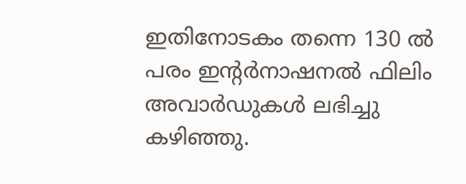ഇതിനോടകം തന്നെ 130 ൽ പരം ഇന്‍റർനാഷനൽ ഫിലിം അവാർഡുകൾ ലഭിച്ചു കഴിഞ്ഞു.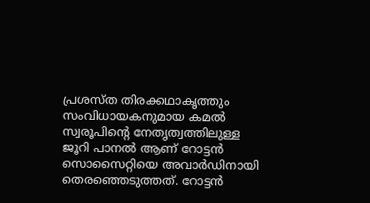പ്രശസ്ത തിരക്കഥാകൃത്തും സംവിധായകനുമായ കമൽ സ്വരൂപിന്‍റെ നേതൃത്വത്തിലുള്ള ജൂറി പാനൽ ആണ് റോട്ടൻ സൊസൈറ്റിയെ അവാർഡിനായി തെരഞ്ഞെടുത്തത്. റോട്ടൻ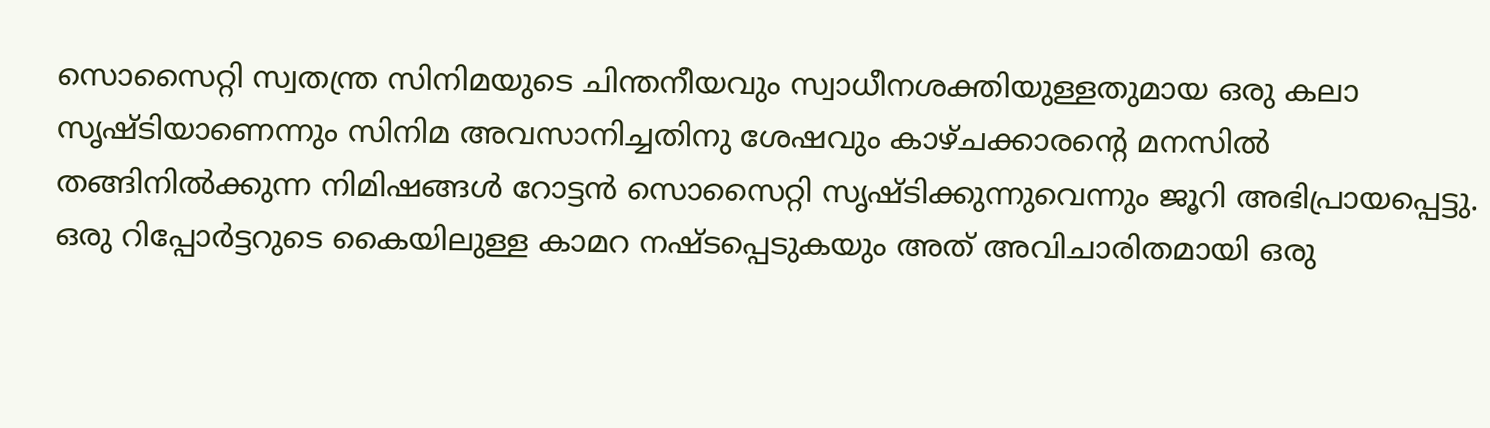സൊസൈറ്റി സ്വതന്ത്ര സിനിമയുടെ ചിന്തനീയവും സ്വാധീനശക്തിയുള്ളതുമായ ഒരു കലാ സൃഷ്ടിയാണെന്നും സിനിമ അവസാനിച്ചതിനു ശേഷവും കാഴ്ചക്കാരന്‍റെ മനസിൽ തങ്ങിനിൽക്കുന്ന നിമിഷങ്ങൾ റോട്ടൻ സൊസൈറ്റി സൃഷ്ടിക്കുന്നുവെന്നും ജൂറി അഭിപ്രായപ്പെട്ടു. ഒരു റിപ്പോർട്ടറുടെ കൈയിലുള്ള കാമറ നഷ്ടപ്പെടുകയും അത് അവിചാരിതമായി ഒരു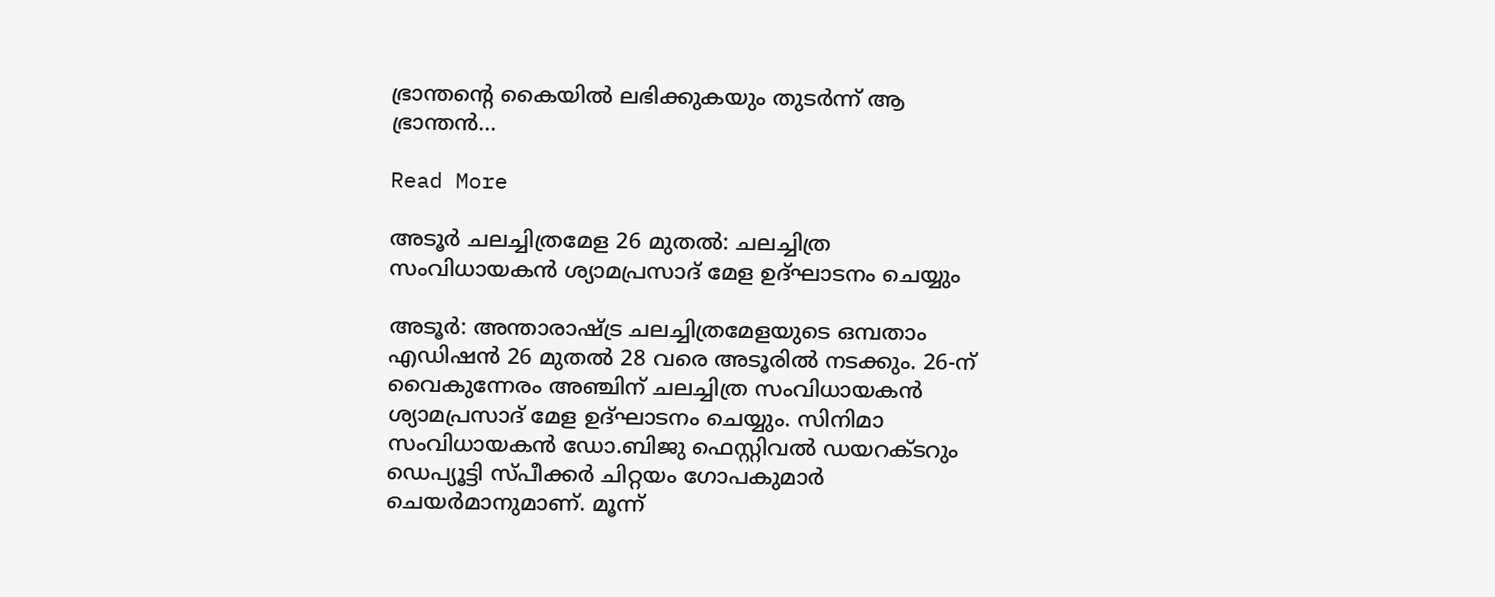ഭ്രാന്തന്‍റെ കൈയിൽ ലഭിക്കുകയും തുടർന്ന് ആ ഭ്രാന്തൻ…

Read More

അടൂര്‍ ചലച്ചിത്രമേള 26 മുതല്‍: ചലച്ചിത്ര സംവിധായകന്‍ ശ്യാമപ്രസാദ് മേള ഉദ്ഘാടനം ചെയ്യും

അടൂർ: അന്താരാഷ്ട്ര ചലച്ചിത്രമേളയുടെ ഒമ്പതാം എഡിഷന്‍ 26 മുതല്‍ 28 വരെ അടൂരില്‍ നടക്കും. 26-ന് വൈകുന്നേരം അഞ്ചിന് ചലച്ചിത്ര സംവിധായകന്‍ ശ്യാമപ്രസാദ് മേള ഉദ്ഘാടനം ചെയ്യും. സിനിമാ സംവിധായകന്‍ ഡോ.ബിജു ഫെസ്റ്റിവല്‍ ഡയറക്ടറും ഡെപ്യൂട്ടി സ്പീക്കര്‍ ചിറ്റയം ഗോപകുമാര്‍ ചെയര്‍മാനുമാണ്. മൂന്ന്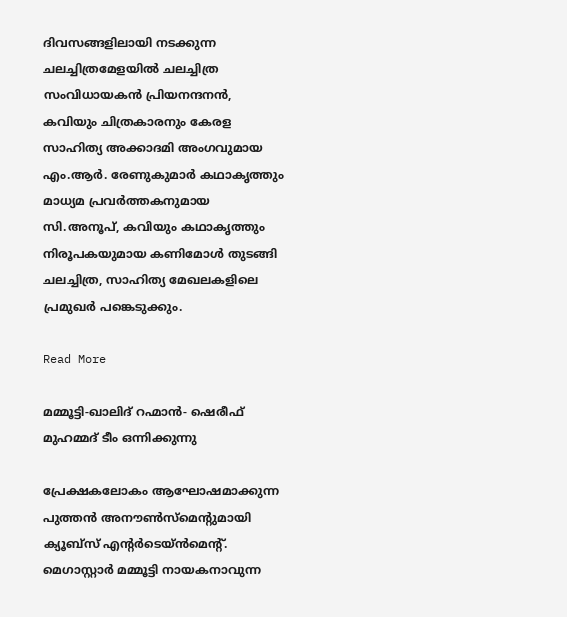ദിവസങ്ങളിലായി നടക്കുന്ന ചലച്ചിത്രമേളയില്‍ ചലച്ചിത്ര സംവിധായകന്‍ പ്രിയനന്ദനൻ, കവിയും ചിത്രകാരനും കേരള സാഹിത്യ അക്കാദമി അംഗവുമായ എം.ആർ. രേണുകുമാര്‍ കഥാകൃത്തും മാധ്യമ പ്രവര്‍ത്തകനുമായ സി.അനൂപ്, കവിയും കഥാകൃത്തും നിരൂപകയുമായ കണിമോള്‍ തുടങ്ങി ചലച്ചിത്ര, സാഹിത്യ മേഖലകളിലെ പ്രമുഖര്‍ പങ്കെടുക്കും.

Read More

മമ്മൂട്ടി-ഖാലിദ് റഹ്മാൻ- ഷെരീഫ് മുഹമ്മദ് ടീം ഒന്നിക്കുന്നു

പ്രേക്ഷകലോകം ആഘോഷമാക്കുന്ന പുത്തൻ അനൗൺസ്മെന്‍റുമായി ക്യൂബ്സ് എന്‍റർടെയ്ൻമെന്‍റ്. മെഗാസ്റ്റാർ മമ്മൂട്ടി നായകനാവുന്ന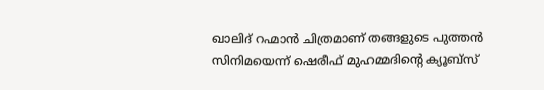ഖാലിദ് റഹ്മാൻ ചിത്രമാണ് തങ്ങളുടെ പുത്തൻ സിനിമയെന്ന് ഷെരീഫ് മുഹമ്മദിന്‍റെ ക്യൂബ്സ്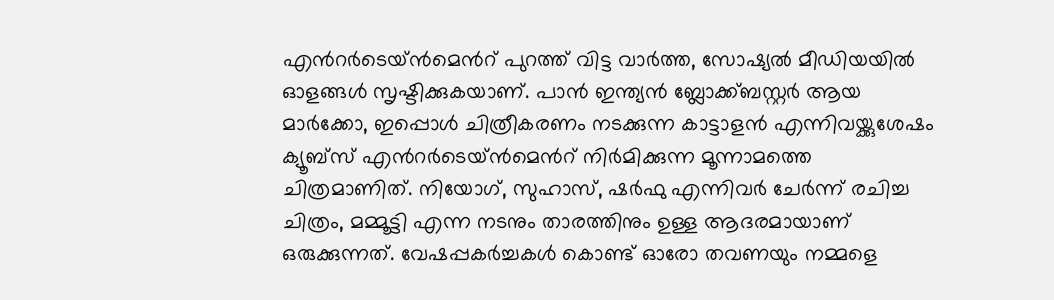എന്‍റർടെയ്ൻമെന്‍റ് പുറത്ത് വിട്ട വാർത്ത, സോഷ്യൽ മീഡിയയിൽ ഓളങ്ങൾ സൃഷ്ടിക്കുകയാണ്. പാൻ ഇന്ത്യൻ ബ്ലോക്ക്ബസ്റ്റർ ആയ മാർക്കോ, ഇപ്പൊൾ ചിത്രീകരണം നടക്കുന്ന കാട്ടാളൻ എന്നിവയ്ക്കുശേഷം ക്യൂബ്സ് എന്‍റർടെയ്ൻമെന്‍റ് നിർമിക്കുന്ന മൂന്നാമത്തെ ചിത്രമാണിത്. നിയോഗ്, സുഹാസ്, ഷർഫു എന്നിവർ ചേർന്ന് രചിച്ച ചിത്രം, മമ്മൂട്ടി എന്ന നടനും താരത്തിനും ഉള്ള ആദരമായാണ് ഒരുക്കുന്നത്. വേഷപ്പകർച്ചകൾ കൊണ്ട് ഓരോ തവണയും നമ്മളെ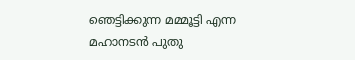ഞെട്ടിക്കുന്ന മമ്മൂട്ടി എന്ന മഹാനടൻ പുതു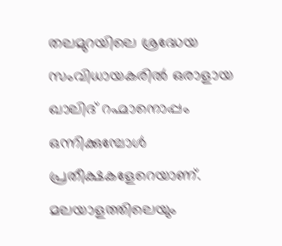തലമുറയിലെ ശ്രദ്ധേയ സംവിധായകരിൽ ഒരാളായ ഖാലിദ് റഹ്മാനൊപ്പം ഒന്നിക്കുമ്പോൾ പ്രതീക്ഷകളേറെയാണ്. മലയാളത്തിലെയും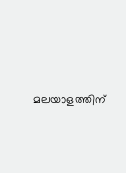മലയാളത്തിന്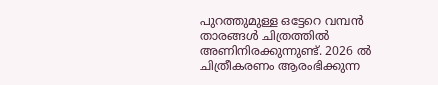പുറത്തുമുള്ള ഒട്ടേറെ വമ്പൻ താരങ്ങൾ ചിത്രത്തിൽ അണിനിരക്കുന്നുണ്ട്. 2026 ൽ ചിത്രീകരണം ആരംഭിക്കുന്ന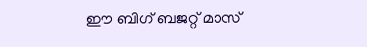ഈ ബിഗ് ബജറ്റ് മാസ്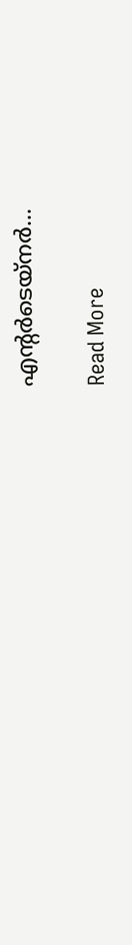എന്‍റർടെയ്‌നർ…

Read More